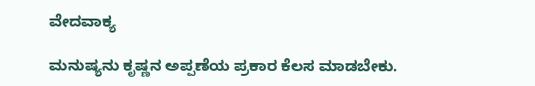ವೇದವಾಕ್ಯ

ಮನುಷ್ಯನು ಕೃಷ್ಣನ ಅಪ್ಪಣೆಯ ಪ್ರಕಾರ ಕೆಲಸ ಮಾಡಬೇಕು.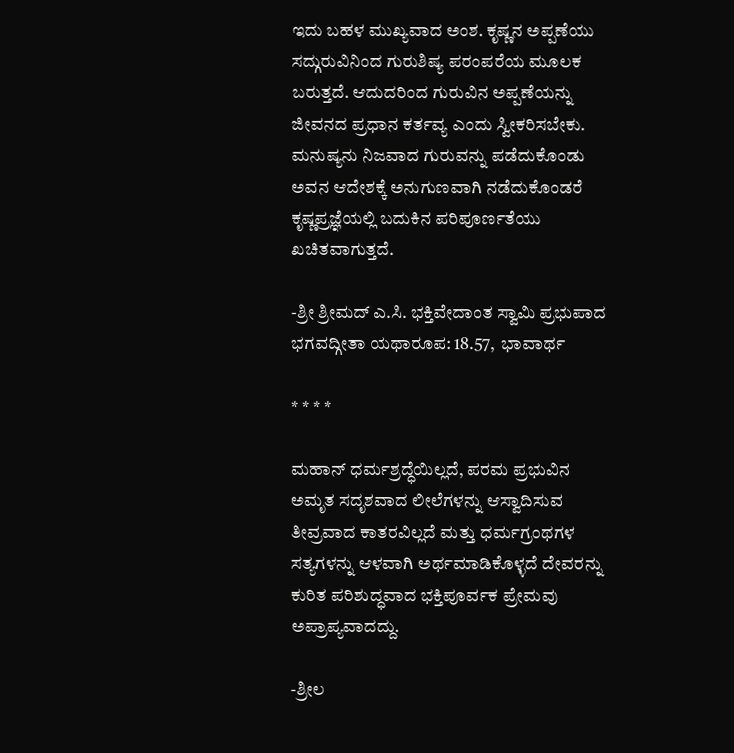ಇದು ಬಹಳ ಮುಖ್ಯವಾದ ಅಂಶ. ಕೃಷ್ಣನ ಅಪ್ಪಣೆಯು ಸದ್ಗುರುವಿನಿಂದ ಗುರುಶಿಷ್ಯ ಪರಂಪರೆಯ ಮೂಲಕ ಬರುತ್ತದೆ. ಆದುದರಿಂದ ಗುರುವಿನ ಅಪ್ಪಣೆಯನ್ನು ಜೀವನದ ಪ್ರಧಾನ ಕರ್ತವ್ಯ ಎಂದು ಸ್ವೀಕರಿಸಬೇಕು. ಮನುಷ್ಯನು ನಿಜವಾದ ಗುರುವನ್ನು ಪಡೆದುಕೊಂಡು ಅವನ ಆದೇಶಕ್ಕೆ ಅನುಗುಣವಾಗಿ ನಡೆದುಕೊಂಡರೆ ಕೃಷ್ಣಪ್ರಜ್ಞೆಯಲ್ಲಿ ಬದುಕಿನ ಪರಿಪೂರ್ಣತೆಯು ಖಚಿತವಾಗುತ್ತದೆ.

-ಶ್ರೀ ಶ್ರೀಮದ್‌ ಎ.ಸಿ. ಭಕ್ತಿವೇದಾಂತ ಸ್ವಾಮಿ ಪ್ರಭುಪಾದ
ಭಗವದ್ಗೀತಾ ಯಥಾರೂಪ: 18.57,  ಭಾವಾರ್ಥ

* * * *

ಮಹಾನ್‌ ಧರ್ಮಶ್ರದ್ಧೆಯಿಲ್ಲದೆ, ಪರಮ ಪ್ರಭುವಿನ ಅಮೃತ ಸದೃಶವಾದ ಲೀಲೆಗಳನ್ನು ಆಸ್ವಾದಿಸುವ ತೀವ್ರವಾದ ಕಾತರವಿಲ್ಲದೆ ಮತ್ತು ಧರ್ಮಗ್ರಂಥಗಳ ಸತ್ಯಗಳನ್ನು ಆಳವಾಗಿ ಅರ್ಥಮಾಡಿಕೊಳ್ಳದೆ ದೇವರನ್ನು ಕುರಿತ ಪರಿಶುದ್ಧವಾದ ಭಕ್ತಿಪೂರ್ವಕ ಪ್ರೇಮವು ಅಪ್ರಾಪ್ಯವಾದದ್ದು.

-ಶ್ರೀಲ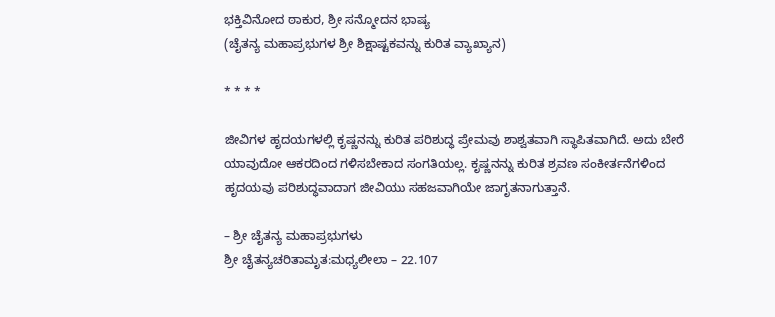ಭಕ್ತಿವಿನೋದ ಠಾಕುರ, ಶ್ರೀ ಸನ್ಮೋದನ ಭಾಷ್ಯ
(ಚೈತನ್ಯ ಮಹಾಪ್ರಭುಗಳ ಶ್ರೀ ಶಿಕ್ಷಾಷ್ಟಕವನ್ನು ಕುರಿತ ವ್ಯಾಖ್ಯಾನ)

* * * *

ಜೀವಿಗಳ ಹೃದಯಗಳಲ್ಲಿ ಕೃಷ್ಣನನ್ನು ಕುರಿತ ಪರಿಶುದ್ಧ ಪ್ರೇಮವು ಶಾಶ್ವತವಾಗಿ ಸ್ಥಾಪಿತವಾಗಿದೆ. ಅದು ಬೇರೆ ಯಾವುದೋ ಆಕರದಿಂದ ಗಳಿಸಬೇಕಾದ ಸಂಗತಿಯಲ್ಲ. ಕೃಷ್ಣನನ್ನು ಕುರಿತ ಶ್ರವಣ ಸಂಕೀರ್ತನೆಗಳಿಂದ ಹೃದಯವು ಪರಿಶುದ್ಧವಾದಾಗ ಜೀವಿಯು ಸಹಜವಾಗಿಯೇ ಜಾಗೃತನಾಗುತ್ತಾನೆ.

– ಶ್ರೀ ಚೈತನ್ಯ ಮಹಾಪ್ರಭುಗಳು
ಶ್ರೀ ಚೈತನ್ಯಚರಿತಾಮೃತ:ಮಧ್ಯಲೀಲಾ – 22.107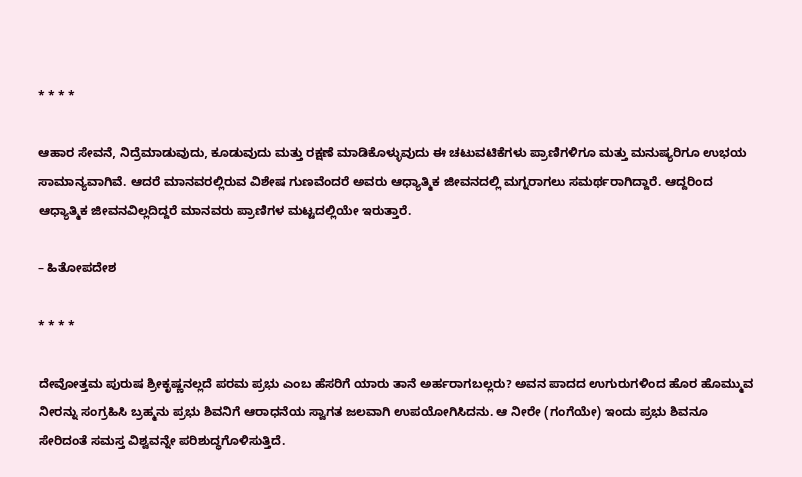* * * *

ಆಹಾರ ಸೇವನೆ, ನಿದ್ರೆಮಾಡುವುದು, ಕೂಡುವುದು ಮತ್ತು ರಕ್ಷಣೆ ಮಾಡಿಕೊಳ್ಳುವುದು ಈ ಚಟುವಟಿಕೆಗಳು ಪ್ರಾಣಿಗಳಿಗೂ ಮತ್ತು ಮನುಷ್ಯರಿಗೂ ಉಭಯ ಸಾಮಾನ್ಯವಾಗಿವೆ. ಆದರೆ ಮಾನವರಲ್ಲಿರುವ ವಿಶೇಷ ಗುಣವೆಂದರೆ ಅವರು ಆಧ್ಯಾತ್ಮಿಕ ಜೀವನದಲ್ಲಿ ಮಗ್ನರಾಗಲು ಸಮರ್ಥರಾಗಿದ್ದಾರೆ. ಆದ್ದರಿಂದ ಆಧ್ಯಾತ್ಮಿಕ ಜೀವನವಿಲ್ಲದಿದ್ದರೆ ಮಾನವರು ಪ್ರಾಣಿಗಳ ಮಟ್ಟದಲ್ಲಿಯೇ ಇರುತ್ತಾರೆ.

– ಹಿತೋಪದೇಶ

* * * *

ದೇವೋತ್ತಮ ಪುರುಷ ಶ್ರೀಕೃಷ್ಣನಲ್ಲದೆ ಪರಮ ಪ್ರಭು ಎಂಬ ಹೆಸರಿಗೆ ಯಾರು ತಾನೆ ಅರ್ಹರಾಗಬಲ್ಲರು? ಅವನ ಪಾದದ ಉಗುರುಗಳಿಂದ ಹೊರ ಹೊಮ್ಮುವ ನೀರನ್ನು ಸಂಗ್ರಹಿಸಿ ಬ್ರಹ್ಮನು ಪ್ರಭು ಶಿವನಿಗೆ ಆರಾಧನೆಯ ಸ್ವಾಗತ ಜಲವಾಗಿ ಉಪಯೋಗಿಸಿದನು. ಆ ನೀರೇ (ಗಂಗೆಯೇ) ಇಂದು ಪ್ರಭು ಶಿವನೂ ಸೇರಿದಂತೆ ಸಮಸ್ತ ವಿಶ್ವವನ್ನೇ ಪರಿಶುದ್ಧಗೊಳಿಸುತ್ತಿದೆ.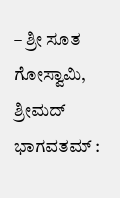– ಶ್ರೀ ಸೂತ ಗೋಸ್ವಾಮಿ, ಶ್ರೀಮದ್‌ ಭಾಗವತಮ್‌ :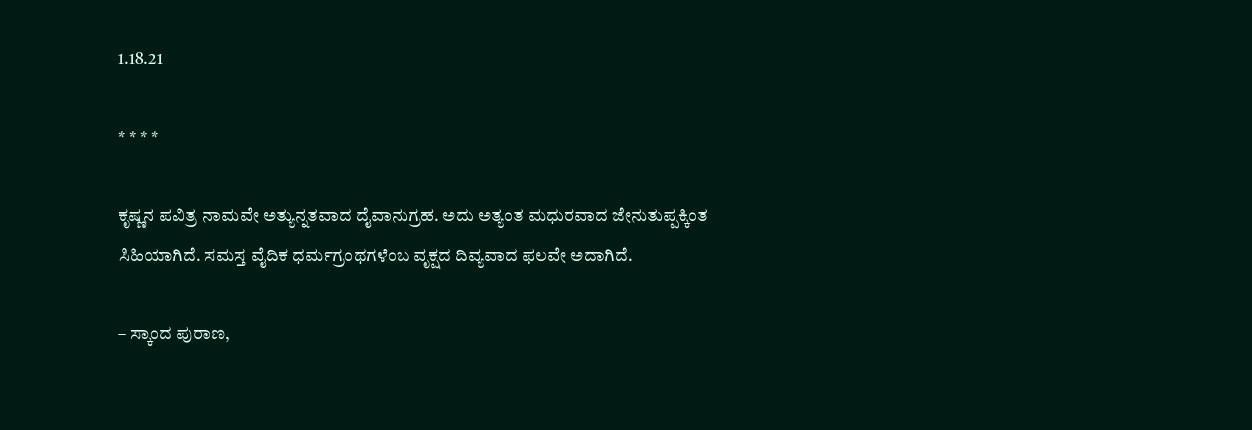1.18.21

* * * *

ಕೃಷ್ಣನ ಪವಿತ್ರ ನಾಮವೇ ಅತ್ಯುನ್ನತವಾದ ದೈವಾನುಗ್ರಹ. ಅದು ಅತ್ಯಂತ ಮಧುರವಾದ ಜೇನುತುಪ್ಪಕ್ಕಿಂತ ಸಿಹಿಯಾಗಿದೆ. ಸಮಸ್ತ ವೈದಿಕ ಧರ್ಮಗ್ರಂಥಗಳೆಂಬ ವೃಕ್ಷದ ದಿವ್ಯವಾದ ಫಲವೇ ಅದಾಗಿದೆ.

– ಸ್ಕಾಂದ ಪುರಾಣ,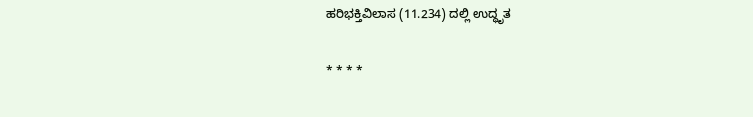ಹರಿಭಕ್ತಿವಿಲಾಸ (11.234) ದಲ್ಲಿ ಉದ್ಧೃತ

* * * *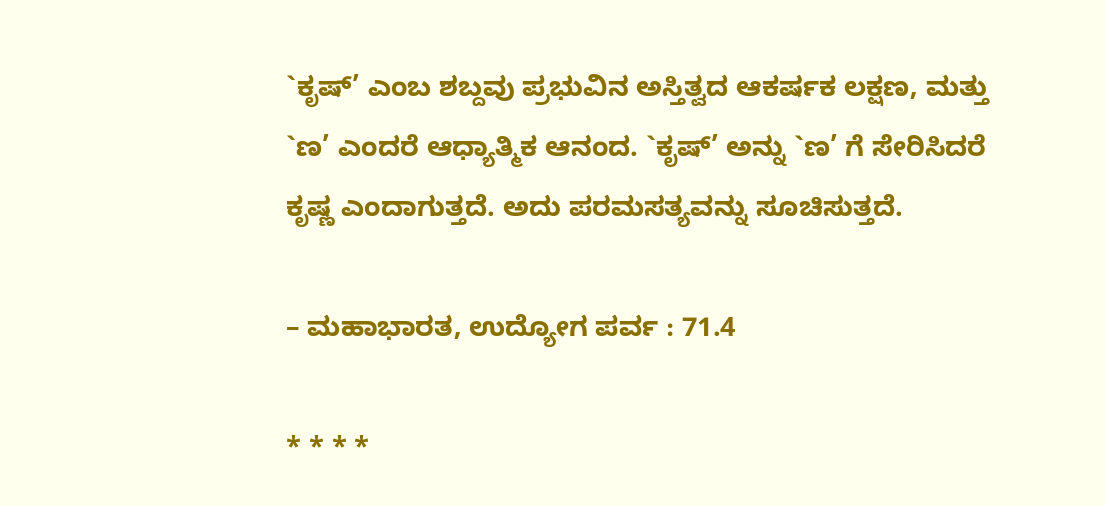`ಕೃಷ್‌’ ಎಂಬ ಶಬ್ದವು ಪ್ರಭುವಿನ ಅಸ್ತಿತ್ವದ ಆಕರ್ಷಕ ಲಕ್ಷಣ, ಮತ್ತು `ಣ’ ಎಂದರೆ ಆಧ್ಯಾತ್ಮಿಕ ಆನಂದ. `ಕೃಷ್‌’ ಅನ್ನು `ಣ’ ಗೆ ಸೇರಿಸಿದರೆ ಕೃಷ್ಣ ಎಂದಾಗುತ್ತದೆ. ಅದು ಪರಮಸತ್ಯವನ್ನು ಸೂಚಿಸುತ್ತದೆ.

– ಮಹಾಭಾರತ, ಉದ್ಯೋಗ ಪರ್ವ : 71.4

* * * *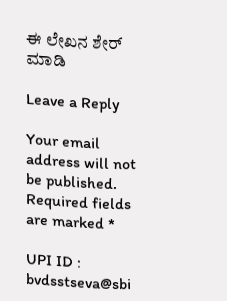ಈ ಲೇಖನ ಶೇರ್ ಮಾಡಿ

Leave a Reply

Your email address will not be published. Required fields are marked *

UPI ID : bvdsstseva@sbi